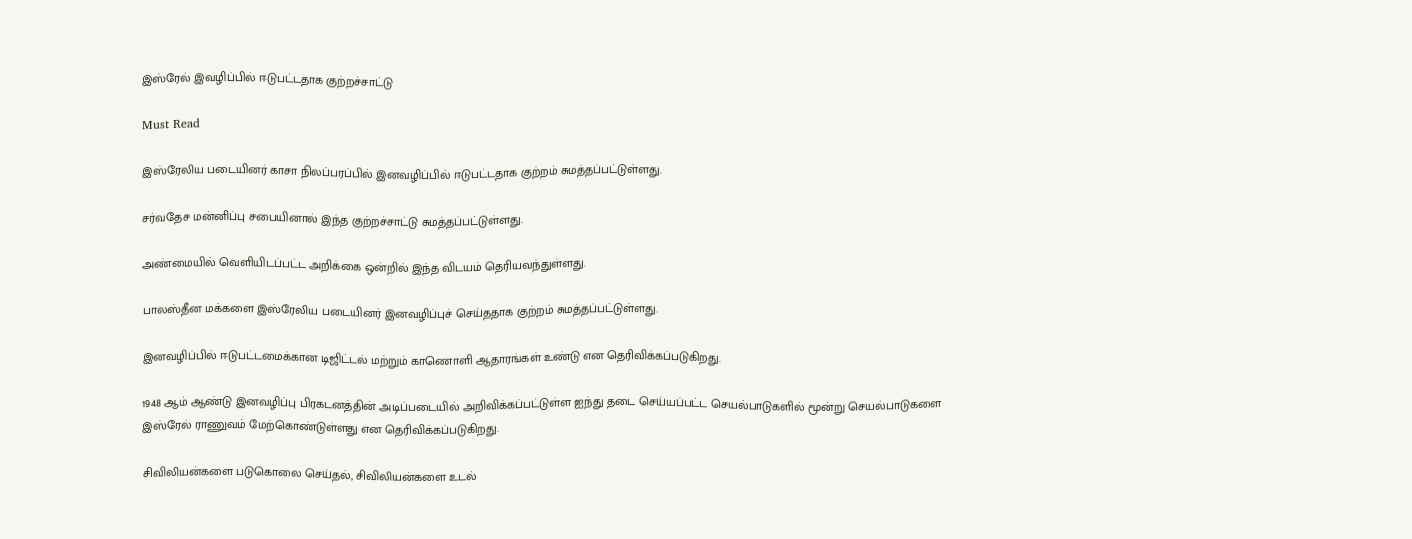இஸ்ரேல் இவழிப்பில் ஈடுபட்டதாக குற்றச்சாட்டு

Must Read

இஸ்ரேலிய படையினர் காசா நிலப்பரப்பில் இனவழிப்பில் ஈடுபட்டதாக குற்றம் சுமத்தப்பட்டுள்ளது.

சர்வதேச மன்னிப்பு சபையினால் இந்த குற்றச்சாட்டு சுமத்தப்பட்டுள்ளது.

அண்மையில் வெளியிடப்பட்ட அறிக்கை ஒன்றில் இந்த விடயம் தெரியவந்துள்ளது.

பாலஸ்தீன மக்களை இஸ்ரேலிய படையினர் இனவழிப்புச் செய்ததாக குற்றம் சுமத்தப்பட்டுள்ளது.

இனவழிப்பில் ஈடுபட்டமைக்கான டிஜிட்டல் மற்றும் காணொளி ஆதாரங்கள் உண்டு என தெரிவிக்கப்படுகிறது.

1948 ஆம் ஆண்டு இனவழிப்பு பிரகடனத்தின் அடிப்படையில் அறிவிக்கப்பட்டுள்ள ஐந்து தடை செய்யப்பட்ட செயல்பாடுகளில் மூன்று செயல்பாடுகளை இஸ்ரேல் ராணுவம் மேற்கொண்டுள்ளது என தெரிவிக்கப்படுகிறது.

சிவிலியன்களை படுகொலை செய்தல், சிவிலியன்களை உடல்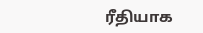ரீதியாக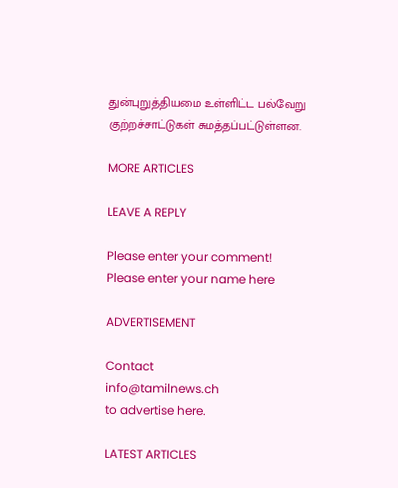துன்புறுத்தியமை உள்ளிட்ட பல்வேறு குற்றச்சாட்டுகள் சுமத்தப்பட்டுள்ளன.

MORE ARTICLES

LEAVE A REPLY

Please enter your comment!
Please enter your name here

ADVERTISEMENT

Contact
info@tamilnews.ch
to advertise here.

LATEST ARTICLES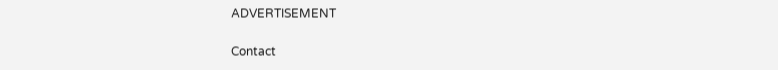ADVERTISEMENT

Contact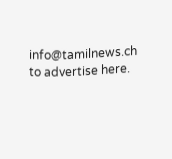info@tamilnews.ch
to advertise here.